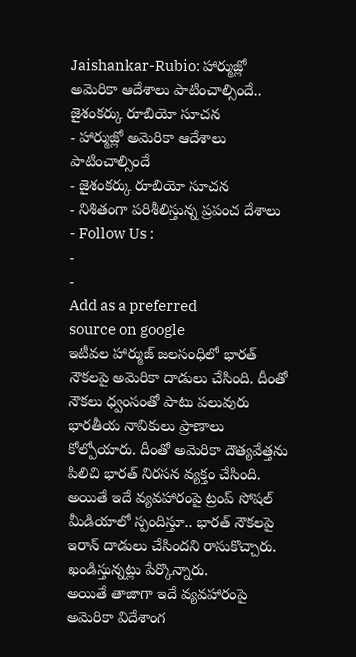Jaishankar-Rubio: హార్ముజ్లో అమెరికా ఆదేశాలు పాటించాల్సిందే.. జైశంకర్కు రూబియో సూచన
- హార్ముజ్లో అమెరికా ఆదేశాలు పాటించాల్సిందే
- జైశంకర్కు రూబియో సూచన
- నిశితంగా పరిశీలిస్తున్న ప్రపంచ దేశాలు
- Follow Us :
-
-
Add as a preferred
source on google
ఇటీవల హార్ముజ్ జలసంధిలో భారత్ నౌకలపై అమెరికా దాడులు చేసింది. దీంతో నౌకలు ధ్వంసంతో పాటు పలువురు భారతీయ నావికులు ప్రాణాలు కోల్పోయారు. దీంతో అమెరికా దౌత్యవేత్తను పిలిచి భారత్ నిరసన వ్యక్తం చేసింది. అయితే ఇదే వ్యవహారంపై ట్రంప్ సోషల్ మీడియాలో స్పందిస్తూ.. భారత్ నౌకలపై ఇరాన్ దాడులు చేసిందని రాసుకొచ్చారు. ఖండిస్తున్నట్లు పేర్కొన్నారు.
అయితే తాజాగా ఇదే వ్యవహారంపై అమెరికా విదేశాంగ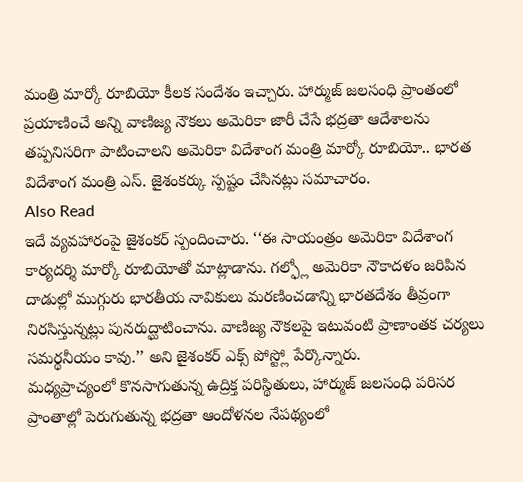మంత్రి మార్కో రూబియో కీలక సందేశం ఇచ్చారు. హార్ముజ్ జలసంధి ప్రాంతంలో ప్రయాణించే అన్ని వాణిజ్య నౌకలు అమెరికా జారీ చేసే భద్రతా ఆదేశాలను తప్పనిసరిగా పాటించాలని అమెరికా విదేశాంగ మంత్రి మార్కో రూబియో.. భారత విదేశాంగ మంత్రి ఎస్. జైశంకర్కు స్పష్టం చేసినట్లు సమాచారం.
Also Read
ఇదే వ్యవహారంపై జైశంకర్ స్పందించారు. ‘‘ఈ సాయంత్రం అమెరికా విదేశాంగ కార్యదర్శి మార్కో రూబియోతో మాట్లాడాను. గల్ఫ్లో అమెరికా నౌకాదళం జరిపిన దాడుల్లో ముగ్గురు భారతీయ నావికులు మరణించడాన్ని భారతదేశం తీవ్రంగా నిరసిస్తున్నట్లు పునరుద్ఘాటించాను. వాణిజ్య నౌకలపై ఇటువంటి ప్రాణాంతక చర్యలు సమర్థనీయం కావు.’’ అని జైశంకర్ ఎక్స్ పోస్ట్లో పేర్కొన్నారు.
మధ్యప్రాచ్యంలో కొనసాగుతున్న ఉద్రిక్త పరిస్థితులు, హార్ముజ్ జలసంధి పరిసర ప్రాంతాల్లో పెరుగుతున్న భద్రతా ఆందోళనల నేపథ్యంలో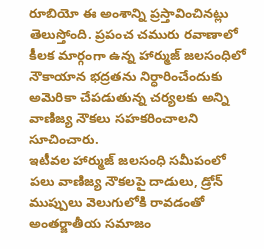రూబియో ఈ అంశాన్ని ప్రస్తావించినట్లు తెలుస్తోంది. ప్రపంచ చమురు రవాణాలో కీలక మార్గంగా ఉన్న హార్ముజ్ జలసంధిలో నౌకాయాన భద్రతను నిర్ధారించేందుకు అమెరికా చేపడుతున్న చర్యలకు అన్ని వాణిజ్య నౌకలు సహకరించాలని సూచించారు.
ఇటీవల హార్ముజ్ జలసంధి సమీపంలో పలు వాణిజ్య నౌకలపై దాడులు, డ్రోన్ ముప్పులు వెలుగులోకి రావడంతో అంతర్జాతీయ సమాజం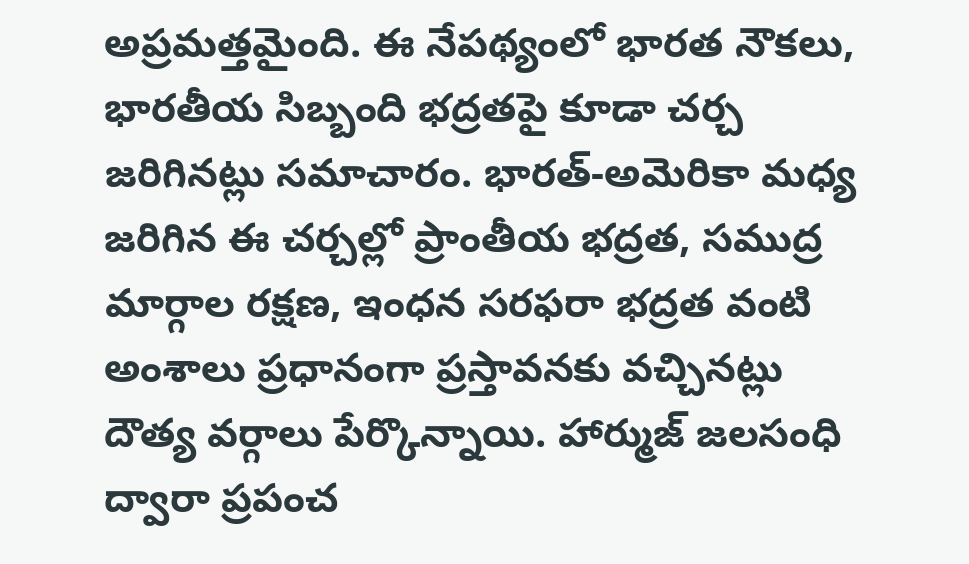అప్రమత్తమైంది. ఈ నేపథ్యంలో భారత నౌకలు, భారతీయ సిబ్బంది భద్రతపై కూడా చర్చ జరిగినట్లు సమాచారం. భారత్-అమెరికా మధ్య జరిగిన ఈ చర్చల్లో ప్రాంతీయ భద్రత, సముద్ర మార్గాల రక్షణ, ఇంధన సరఫరా భద్రత వంటి అంశాలు ప్రధానంగా ప్రస్తావనకు వచ్చినట్లు దౌత్య వర్గాలు పేర్కొన్నాయి. హార్ముజ్ జలసంధి ద్వారా ప్రపంచ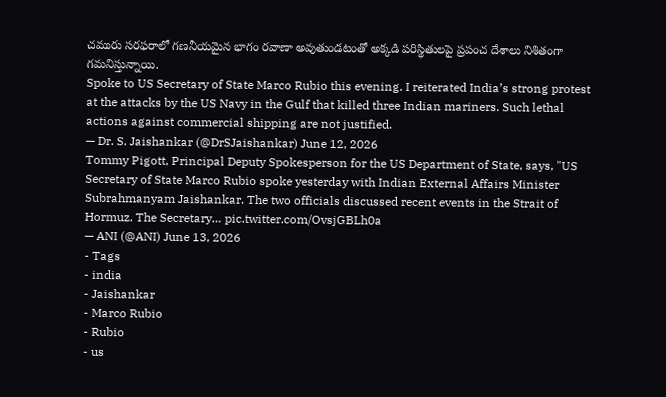చమురు సరఫరాలో గణనీయమైన భాగం రవాణా అవుతుండటంతో అక్కడి పరిస్థితులపై ప్రపంచ దేశాలు నిశితంగా గమనిస్తున్నాయి.
Spoke to US Secretary of State Marco Rubio this evening. I reiterated India’s strong protest at the attacks by the US Navy in the Gulf that killed three Indian mariners. Such lethal actions against commercial shipping are not justified.
— Dr. S. Jaishankar (@DrSJaishankar) June 12, 2026
Tommy Pigott, Principal Deputy Spokesperson for the US Department of State, says, "US Secretary of State Marco Rubio spoke yesterday with Indian External Affairs Minister Subrahmanyam Jaishankar. The two officials discussed recent events in the Strait of Hormuz. The Secretary… pic.twitter.com/OvsjGBLh0a
— ANI (@ANI) June 13, 2026
- Tags
- india
- Jaishankar
- Marco Rubio
- Rubio
- us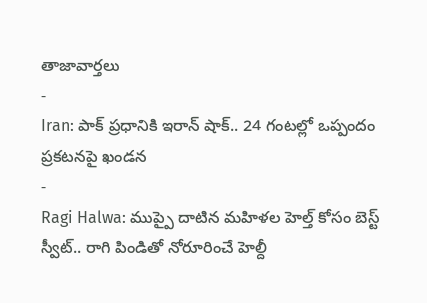తాజావార్తలు
-
Iran: పాక్ ప్రధానికి ఇరాన్ షాక్.. 24 గంటల్లో ఒప్పందం ప్రకటనపై ఖండన
-
Ragi Halwa: ముప్పై దాటిన మహిళల హెల్త్ కోసం బెస్ట్ స్వీట్.. రాగి పిండితో నోరూరించే హెల్దీ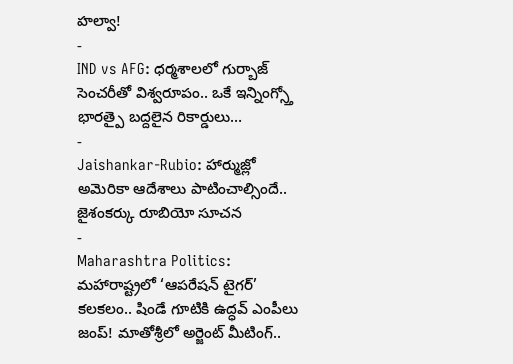హల్వా!
-
IND vs AFG: ధర్మశాలలో గుర్బాజ్ సెంచరీతో విశ్వరూపం.. ఒకే ఇన్నింగ్స్తో భారత్పై బద్దలైన రికార్డులు…
-
Jaishankar-Rubio: హార్ముజ్లో అమెరికా ఆదేశాలు పాటించాల్సిందే.. జైశంకర్కు రూబియో సూచన
-
Maharashtra Politics: మహారాష్ట్రలో ‘ఆపరేషన్ టైగర్’ కలకలం.. షిండే గూటికి ఉద్ధవ్ ఎంపీలు జంప్! మాతోశ్రీలో అర్జెంట్ మీటింగ్..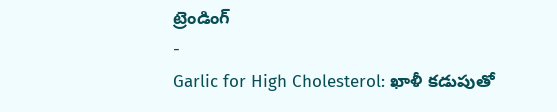ట్రెండింగ్
-
Garlic for High Cholesterol: ఖాళీ కడుపుతో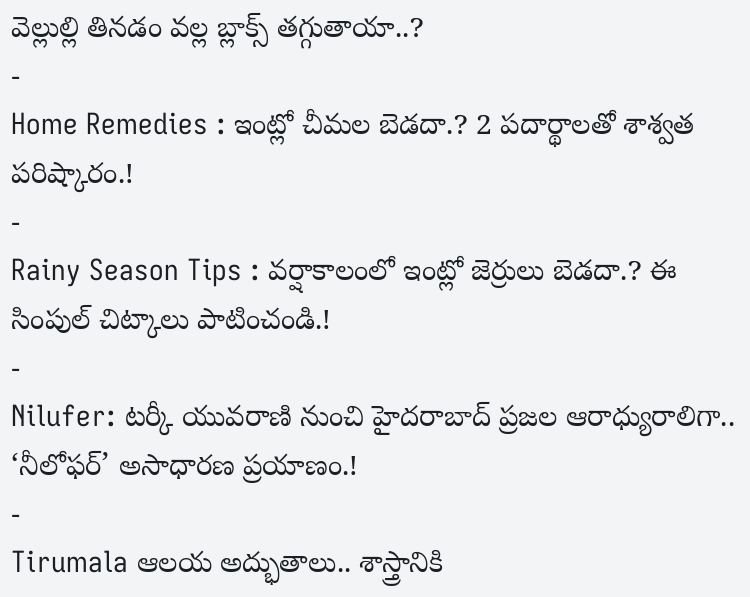వెల్లుల్లి తినడం వల్ల బ్లాక్స్ తగ్గుతాయా..?
-
Home Remedies : ఇంట్లో చీమల బెడదా.? 2 పదార్థాలతో శాశ్వత పరిష్కారం.!
-
Rainy Season Tips : వర్షాకాలంలో ఇంట్లో జెర్రులు బెడదా.? ఈ సింపుల్ చిట్కాలు పాటించండి.!
-
Nilufer: టర్కీ యువరాణి నుంచి హైదరాబాద్ ప్రజల ఆరాధ్యురాలిగా.. ‘నీలోఫర్’ అసాధారణ ప్రయాణం.!
-
Tirumala ఆలయ అద్భుతాలు.. శాస్త్రానికి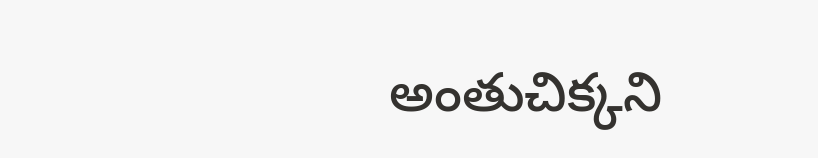అంతుచిక్కని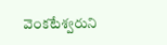వెంకటేశ్వరుని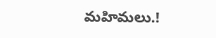మహిమలు.!